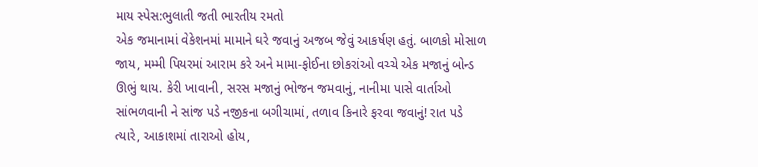માય સ્પેસ:ભુલાતી જતી ભારતીય રમતો
એક જમાનામાં વેકેશનમાં મામાને ઘરે જવાનું અજબ જેવું આકર્ષણ હતું. બાળકો મોસાળ જાય, મમ્મી પિયરમાં આરામ કરે અને મામા-ફોઈના છોકરાંઓ વચ્ચે એક મજાનું બોન્ડ ઊભું થાય. કેરી ખાવાની, સરસ મજાનું ભોજન જમવાનું, નાનીમા પાસે વાર્તાઓ સાંભળવાની ને સાંજ પડે નજીકના બગીચામાં, તળાવ કિનારે ફરવા જવાનું! રાત પડે ત્યારે, આકાશમાં તારાઓ હોય,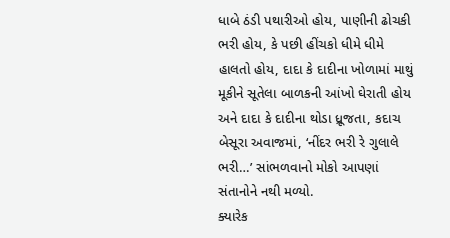ધાબે ઠંડી પથારીઓ હોય, પાણીની ઢોચકી ભરી હોય, કે પછી હીંચકો ધીમે ધીમે હાલતો હોય, દાદા કે દાદીના ખોળામાં માથું મૂકીને સૂતેલા બાળકની આંખો ઘેરાતી હોય અને દાદા કે દાદીના થોડા ધ્રૂજતા, કદાચ બેસૂરા અવાજમાં, ‘નીંદર ભરી રે ગુલાલે ભરી…’ સાંભળવાનો મોકો આપણાં સંતાનોને નથી મળ્યો.
ક્યારેક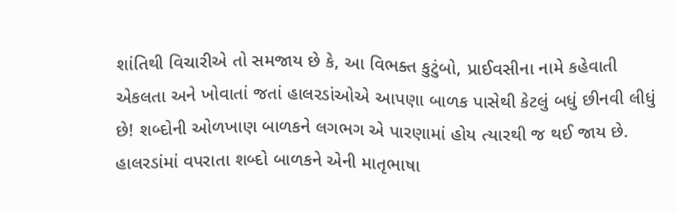શાંતિથી વિચારીએ તો સમજાય છે કે, આ વિભક્ત કુટુંબો, પ્રાઈવસીના નામે કહેવાતી એકલતા અને ખોવાતાં જતાં હાલરડાંઓએ આપણા બાળક પાસેથી કેટલું બધું છીનવી લીધું છે! શબ્દોની ઓળખાણ બાળકને લગભગ એ પારણામાં હોય ત્યારથી જ થઈ જાય છે. હાલરડાંમાં વપરાતા શબ્દો બાળકને એની માતૃભાષા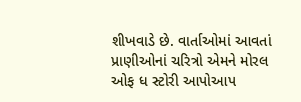શીખવાડે છે. વાર્તાઓમાં આવતાં પ્રાણીઓનાં ચરિત્રો એમને મોરલ ઓફ ધ સ્ટોરી આપોઆપ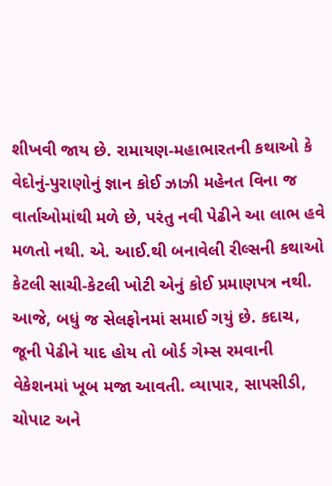શીખવી જાય છે. રામાયણ-મહાભારતની કથાઓ કે વેદોનું-પુરાણોનું જ્ઞાન કોઈ ઝાઝી મહેનત વિના જ વાર્તાઓમાંથી મળે છે, પરંતુ નવી પેઢીને આ લાભ હવે મળતો નથી. એ. આઈ.થી બનાવેલી રીલ્સની કથાઓ કેટલી સાચી-કેટલી ખોટી એનું કોઈ પ્રમાણપત્ર નથી.
આજે, બધું જ સેલફોનમાં સમાઈ ગયું છે. કદાચ, જૂની પેઢીને યાદ હોય તો બોર્ડ ગેમ્સ રમવાની વેકેશનમાં ખૂબ મજા આવતી. વ્યાપાર, સાપસીડી, ચોપાટ અને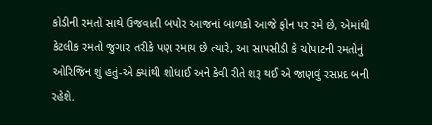કોડીની રમતો સાથે ઉજવાતી બપોર આજનાં બાળકો આજે ફોન પર રમે છે, એમાંથી કેટલીક રમતો જુગાર તરીકે પણ રમાય છે ત્યારે, આ સાપસીડી કે ચોપાટની રમતોનું ઓરિજિન શું હતું-એ ક્યાંથી શોધાઈ અને કેવી રીતે શરૂ થઈ એ જાણવું રસપ્રદ બની રહેશે.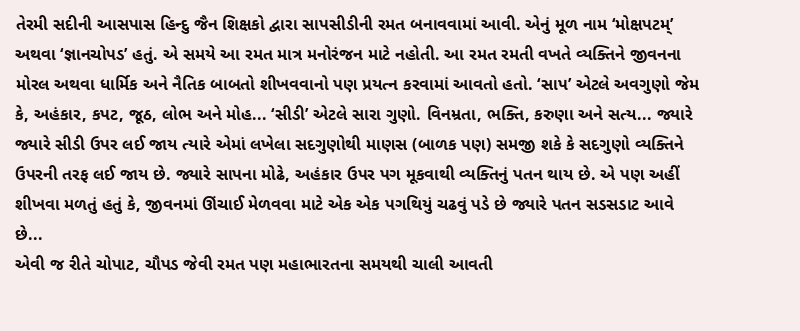તેરમી સદીની આસપાસ હિન્દુ જૈન શિક્ષકો દ્વારા સાપસીડીની રમત બનાવવામાં આવી. એનું મૂળ નામ ‘મોક્ષપટમ્’ અથવા ‘જ્ઞાનચોપડ’ હતું. એ સમયે આ રમત માત્ર મનોરંજન માટે નહોતી. આ રમત રમતી વખતે વ્યક્તિને જીવનના મોરલ અથવા ધાર્મિક અને નૈતિક બાબતો શીખવવાનો પણ પ્રયત્ન કરવામાં આવતો હતો. ‘સાપ’ એટલે અવગુણો જેમ કે, અહંકાર, કપટ, જૂઠ, લોભ અને મોહ... ‘સીડી’ એટલે સારા ગુણો. વિનમ્રતા, ભક્તિ, કરુણા અને સત્ય... જ્યારે જ્યારે સીડી ઉપર લઈ જાય ત્યારે એમાં લખેલા સદગુણોથી માણસ (બાળક પણ) સમજી શકે કે સદગુણો વ્યક્તિને ઉપરની તરફ લઈ જાય છે. જ્યારે સાપના મોઢે, અહંકાર ઉપર પગ મૂકવાથી વ્યક્તિનું પતન થાય છે. એ પણ અહીં શીખવા મળતું હતું કે, જીવનમાં ઊંચાઈ મેળવવા માટે એક એક પગથિયું ચઢવું પડે છે જ્યારે પતન સડસડાટ આવે છે...
એવી જ રીતે ચોપાટ, ચૌપડ જેવી રમત પણ મહાભારતના સમયથી ચાલી આવતી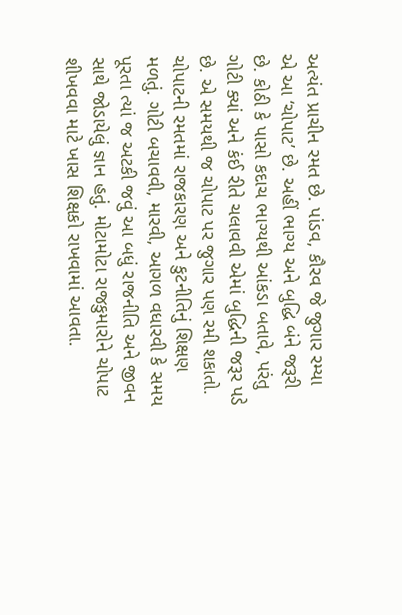અત્યંત પ્રાચીન રમત છે. પાંડવ, કૌરવ જે જુગાર રમ્યા એ આ ‘ચોપાટ’ છે. અહીં ભાગ્ય અને બુદ્ધિ બંને જરૂરી છે. કોઠી કે પાસો કદાચ ભાગ્યથી આંકડા બતાવે, પરંતુ ગોટી ક્યાં અને કંઈ રીતે ચલાવવી એમાં બુદ્ધિની જરૂર પડે છે. એ સમયથી જ ચોપાટ પર જુગાર પણ રમી શકાતો. ચોપાટની રમતમાં રાજકારણ અને કુટનીતિનું શિક્ષણ મળતું. ગોટી બચાવવી, મારવી, આગળ વધારવી કે સમય પૂરતા ત્યાં જ અટકી જવું આ બધું રાજનીતિ અને જીવન સાથે જોડાયેલું જ્ઞાન હતું. મોટામોટા રાજકુમારોને ચોપાટ શીખવવા માટે ખાસ શિક્ષકો રાખવામાં આવતા.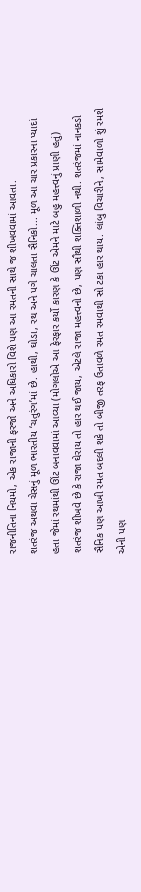રાજનીતિના નિયમો, એક રાજાની ફરજો અને અધિકારો વિશે પણ આ રમતની સાથે જ શીખવવામાં આવતા.
શતરંજ અથવા ચેસનું મૂળ ભારતીય ‘ચતુરંગ’માં છે. હાથી, ઘોડા, રથ અને પગે ચાલતા સૈનિકો... મૂળ આ ચાર પ્રકારના પ્યાદાં હતા જેમાં રથમાંથી ઊંટ બનાવવામાં આવ્યા (મોગલોએ આ ફેરફાર કર્યો કારણ કે ઊંટ એમને માટે બહુ મહત્ત્વનું પ્રાણી હતું) શતરંજ શીખવે છે કે રાજા ઘેરાય તો હાર થઈ જાય, એટલે રાજા મહત્ત્વનો છે, પણ સૌથી શક્તિશાળી નથી. શતરંજમાં નાનકડો સૈનિક પણ આખી રમત બદલી શકે તો બીજી તરફ ઉતાવળે રમત રમવાથી સો ટકા હાર થાય. લાંબુ વિચારીને, સામેવાળો શું રમશે એની પણ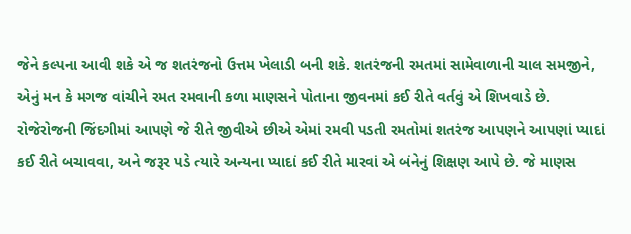જેને કલ્પના આવી શકે એ જ શતરંજનો ઉત્તમ ખેલાડી બની શકે. શતરંજની રમતમાં સામેવાળાની ચાલ સમજીને, એનું મન કે મગજ વાંચીને રમત રમવાની કળા માણસને પોતાના જીવનમાં કઈ રીતે વર્તવું એ શિખવાડે છે.
રોજેરોજની જિંદગીમાં આપણે જે રીતે જીવીએ છીએ એમાં રમવી પડતી રમતોમાં શતરંજ આપણને આપણાં પ્યાદાં કઈ રીતે બચાવવા, અને જરૂર પડે ત્યારે અન્યના પ્યાદાં કઈ રીતે મારવાં એ બંનેનું શિક્ષણ આપે છે. જે માણસ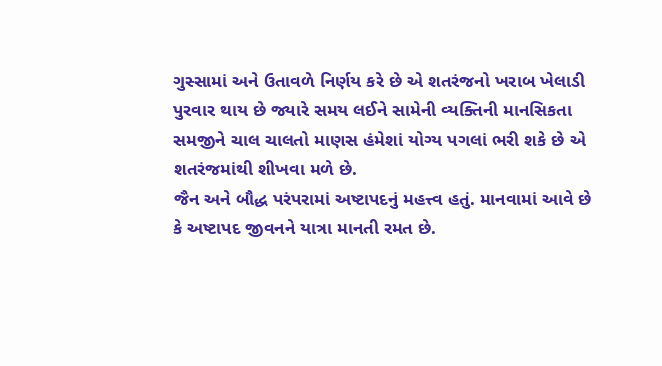ગુસ્સામાં અને ઉતાવળે નિર્ણય કરે છે એ શતરંજનો ખરાબ ખેલાડી પુરવાર થાય છે જ્યારે સમય લઈને સામેની વ્યક્તિની માનસિકતા સમજીને ચાલ ચાલતો માણસ હંમેશાં યોગ્ય પગલાં ભરી શકે છે એ શતરંજમાંથી શીખવા મળે છે.
જૈન અને બૌદ્ધ પરંપરામાં અષ્ટાપદનું મહત્ત્વ હતું. માનવામાં આવે છે કે અષ્ટાપદ જીવનને યાત્રા માનતી રમત છે.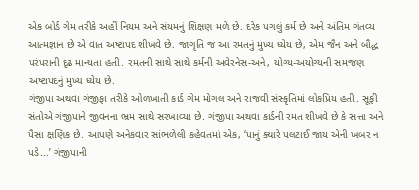એક બોર્ડ ગેમ તરીકે અહીં નિયમ અને સંયમનું શિક્ષણ મળે છે. દરેક પગલું કર્મ છે અને અંતિમ ગંતવ્ય આત્મજ્ઞાન છે એ વાત અષ્ટાપદ શીખવે છે. જાગૃતિ જ આ રમતનું મુખ્ય ધ્યેય છે, એમ જૈન અને બૌદ્ધ પરંપરાની દૃઢ માન્યતા હતી. રમતની સાથે સાથે કર્મની અવેરનેસ-અને, યોગ્ય-અયોગ્યની સમજણ અષ્ટાપદનું મુખ્ય ધ્યેય છે.
ગંજીપા અથવા ગંજીફા તરીકે ઓળખાતી કાર્ડ ગેમ મોગલ અને રાજવી સંસ્કૃતિમાં લોકપ્રિય હતી. સૂફી સંતોએ ગંજીપાને જીવનના ભ્રમ સાથે સરખાવ્યા છે. ગંજીપા અથવા કાર્ડની રમત શીખવે છે કે સત્તા અને પૈસા ક્ષણિક છે. આપણે અનેકવાર સાંભળેલી કહેવતમાં એક, ‘પાનું ક્યારે પલટાઈ જાય એની ખબર ન પડે...’ ગંજીપાની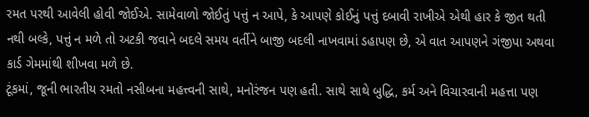રમત પરથી આવેલી હોવી જોઈએ. સામેવાળો જોઈતું પત્તું ન આપે, કે આપણે કોઈનું પત્તું દબાવી રાખીએ એથી હાર કે જીત થતી નથી બલ્કે, પત્તું ન મળે તો અટકી જવાને બદલે સમય વર્તીને બાજી બદલી નાખવામાં ડહાપણ છે, એ વાત આપણને ગંજીપા અથવા કાર્ડ ગેમમાંથી શીખવા મળે છે.
ટૂંકમાં, જૂની ભારતીય રમતો નસીબના મહત્ત્વની સાથે, મનોરંજન પણ હતી. સાથે સાથે બુદ્ધિ, કર્મ અને વિચારવાની મહત્તા પણ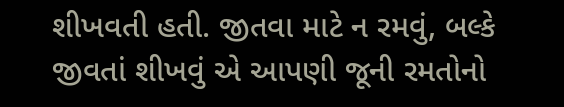શીખવતી હતી. જીતવા માટે ન રમવું, બલ્કે જીવતાં શીખવું એ આપણી જૂની રમતોનો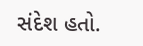સંદેશ હતો.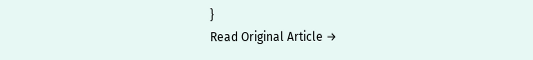}
Read Original Article →